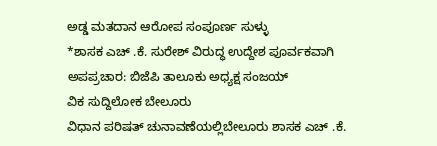ಅಡ್ಡ ಮತದಾನ ಆರೋಪ ಸಂಪೂರ್ಣ ಸುಳ್ಳು
*ಶಾಸಕ ಎಚ್ .ಕೆ. ಸುರೇಶ್ ವಿರುದ್ಧ ಉದ್ದೇಶ ಪೂರ್ವಕವಾಗಿ ಅಪಪ್ರಚಾರ: ಬಿಜೆಪಿ ತಾಲೂಕು ಅಧ್ಯಕ್ಷ ಸಂಜಯ್
ವಿಕ ಸುದ್ದಿಲೋಕ ಬೇಲೂರು
ವಿಧಾನ ಪರಿಷತ್ ಚುನಾವಣೆಯಲ್ಲಿಬೇಲೂರು ಶಾಸಕ ಎಚ್ .ಕೆ.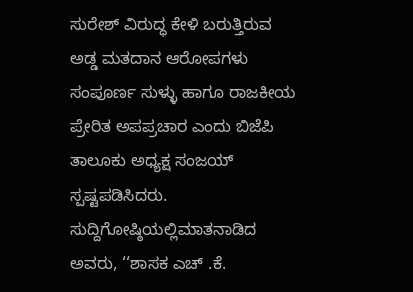ಸುರೇಶ್ ವಿರುದ್ಧ ಕೇಳಿ ಬರುತ್ತಿರುವ ಅಡ್ಡ ಮತದಾನ ಆರೋಪಗಳು ಸಂಪೂರ್ಣ ಸುಳ್ಳು ಹಾಗೂ ರಾಜಕೀಯ ಪ್ರೇರಿತ ಅಪಪ್ರಚಾರ ಎಂದು ಬಿಜೆಪಿ ತಾಲೂಕು ಅಧ್ಯಕ್ಷ ಸಂಜಯ್ ಸ್ಪಷ್ಟಪಡಿಸಿದರು.
ಸುದ್ದಿಗೋಷ್ಠಿಯಲ್ಲಿಮಾತನಾಡಿದ ಅವರು, ‘‘ಶಾಸಕ ಎಚ್ .ಕೆ.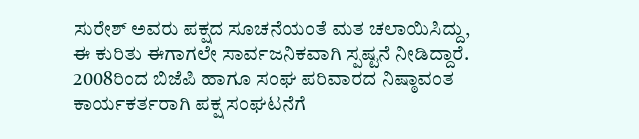ಸುರೇಶ್ ಅವರು ಪಕ್ಷದ ಸೂಚನೆಯಂತೆ ಮತ ಚಲಾಯಿಸಿದ್ದು, ಈ ಕುರಿತು ಈಗಾಗಲೇ ಸಾರ್ವಜನಿಕವಾಗಿ ಸ್ಪಷ್ಟನೆ ನೀಡಿದ್ದಾರೆ. 2008ರಿಂದ ಬಿಜೆಪಿ ಹಾಗೂ ಸಂಘ ಪರಿವಾರದ ನಿಷ್ಠಾವಂತ ಕಾರ್ಯಕರ್ತರಾಗಿ ಪಕ್ಷ ಸಂಘಟನೆಗೆ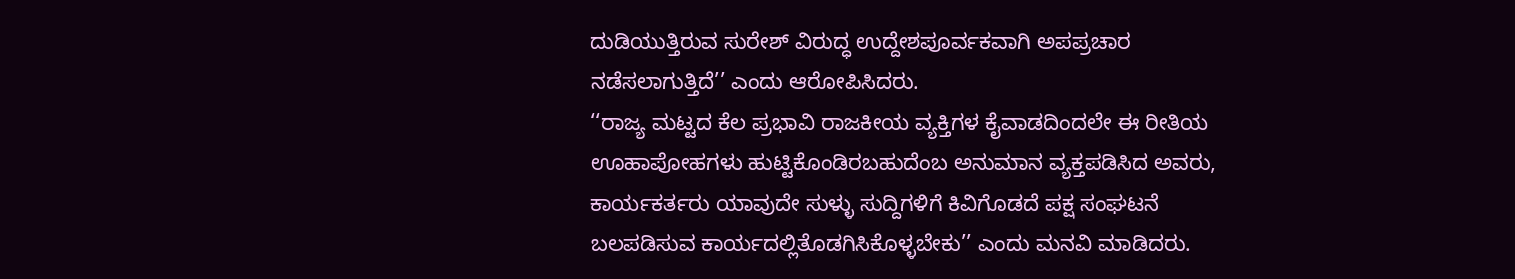ದುಡಿಯುತ್ತಿರುವ ಸುರೇಶ್ ವಿರುದ್ಧ ಉದ್ದೇಶಪೂರ್ವಕವಾಗಿ ಅಪಪ್ರಚಾರ ನಡೆಸಲಾಗುತ್ತಿದೆ’’ ಎಂದು ಆರೋಪಿಸಿದರು.
‘‘ರಾಜ್ಯ ಮಟ್ಟದ ಕೆಲ ಪ್ರಭಾವಿ ರಾಜಕೀಯ ವ್ಯಕ್ತಿಗಳ ಕೈವಾಡದಿಂದಲೇ ಈ ರೀತಿಯ ಊಹಾಪೋಹಗಳು ಹುಟ್ಟಿಕೊಂಡಿರಬಹುದೆಂಬ ಅನುಮಾನ ವ್ಯಕ್ತಪಡಿಸಿದ ಅವರು, ಕಾರ್ಯಕರ್ತರು ಯಾವುದೇ ಸುಳ್ಳು ಸುದ್ದಿಗಳಿಗೆ ಕಿವಿಗೊಡದೆ ಪಕ್ಷ ಸಂಘಟನೆ ಬಲಪಡಿಸುವ ಕಾರ್ಯದಲ್ಲಿತೊಡಗಿಸಿಕೊಳ್ಳಬೇಕು’’ ಎಂದು ಮನವಿ ಮಾಡಿದರು.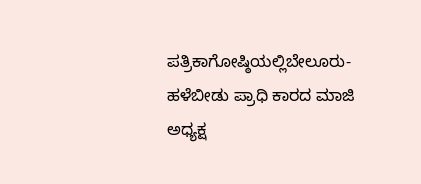ಪತ್ರಿಕಾಗೋಷ್ಠಿಯಲ್ಲಿಬೇಲೂರು-ಹಳೆಬೀಡು ಪ್ರಾಧಿ ಕಾರದ ಮಾಜಿ ಅಧ್ಯಕ್ಷ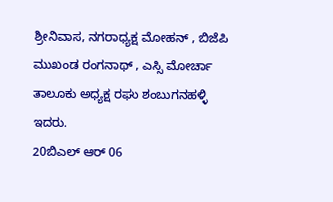ಶ್ರೀನಿವಾಸ, ನಗರಾಧ್ಯಕ್ಷ ಮೋಹನ್ , ಬಿಜೆಪಿ ಮುಖಂಡ ರಂಗನಾಥ್ , ಎಸ್ಸಿ ಮೋರ್ಚಾ ತಾಲೂಕು ಅಧ್ಯಕ್ಷ ರಘು ಶಂಬುಗನಹಳ್ಳಿ ಇದರು.
20ಬಿಎಲ್ ಆರ್ 06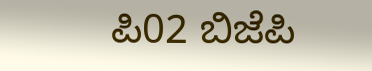ಪಿ02 ಬಿಜೆಪಿ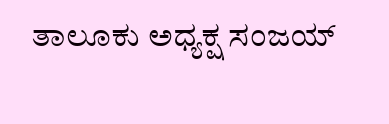ತಾಲೂಕು ಅಧ್ಯಕ್ಷ ಸಂಜಯ್